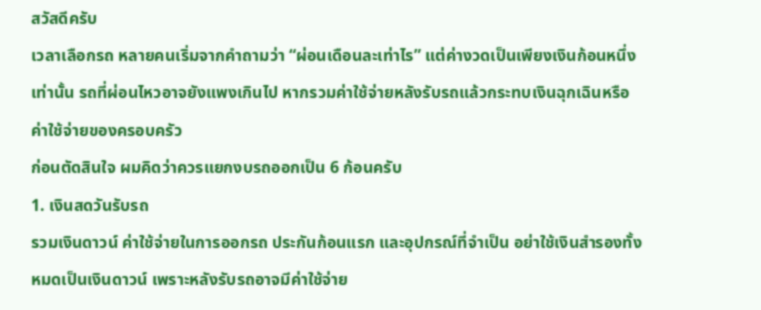สวัสดีครับ
เวลาเลือกรถ หลายคนเริ่มจากคำถามว่า “ผ่อนเดือนละเท่าไร” แต่ค่างวดเป็นเพียงเงินก้อนหนึ่งเท่านั้น รถที่ผ่อนไหวอาจยังแพงเกินไป หากรวมค่าใช้จ่ายหลังรับรถแล้วกระทบเงินฉุกเฉินหรือค่าใช้จ่ายของครอบครัว
ก่อนตัดสินใจ ผมคิดว่าควรแยกงบรถออกเป็น 6 ก้อนครับ
1. เงินสดวันรับรถ
รวมเงินดาวน์ ค่าใช้จ่ายในการออกรถ ประกันก้อนแรก และอุปกรณ์ที่จำเป็น อย่าใช้เงินสำรองทั้งหมดเป็นเงินดาวน์ เพราะหลังรับรถอาจมีค่าใช้จ่าย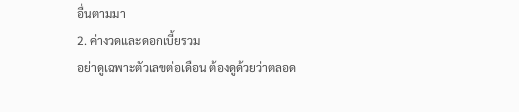อื่นตามมา
2. ค่างวดและดอกเบี้ยรวม
อย่าดูเฉพาะตัวเลขต่อเดือน ต้องดูด้วยว่าตลอด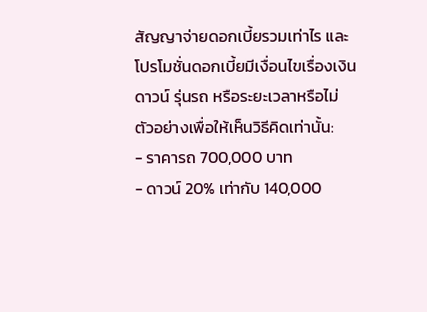สัญญาจ่ายดอกเบี้ยรวมเท่าไร และโปรโมชั่นดอกเบี้ยมีเงื่อนไขเรื่องเงินดาวน์ รุ่นรถ หรือระยะเวลาหรือไม่
ตัวอย่างเพื่อให้เห็นวิธีคิดเท่านั้น:
- ราคารถ 700,000 บาท
- ดาวน์ 20% เท่ากับ 140,000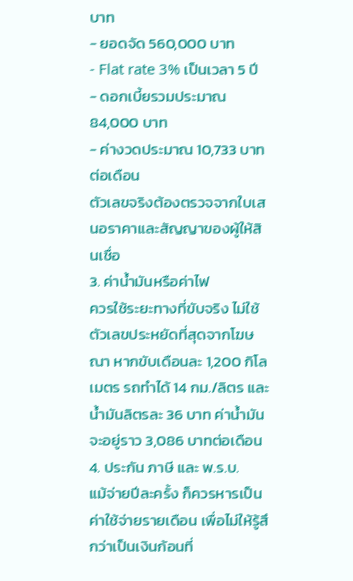บาท
- ยอดจัด 560,000 บาท
- Flat rate 3% เป็นเวลา 5 ปี
- ดอกเบี้ยรวมประมาณ 84,000 บาท
- ค่างวดประมาณ 10,733 บาทต่อเดือน
ตัวเลขจริงต้องตรวจจากใบเสนอราคาและสัญญาของผู้ให้สินเชื่อ
3. ค่าน้ำมันหรือค่าไฟ
ควรใช้ระยะทางที่ขับจริง ไม่ใช้ตัวเลขประหยัดที่สุดจากโฆษณา หากขับเดือนละ 1,200 กิโลเมตร รถทำได้ 14 กม./ลิตร และน้ำมันลิตรละ 36 บาท ค่าน้ำมันจะอยู่ราว 3,086 บาทต่อเดือน
4. ประกัน ภาษี และ พ.ร.บ.
แม้จ่ายปีละครั้ง ก็ควรหารเป็นค่าใช้จ่ายรายเดือน เพื่อไม่ให้รู้สึกว่าเป็นเงินก้อนที่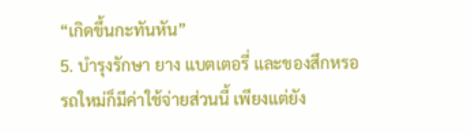“เกิดขึ้นกะทันหัน”
5. บำรุงรักษา ยาง แบตเตอรี่ และของสึกหรอ
รถใหม่ก็มีค่าใช้จ่ายส่วนนี้ เพียงแต่ยัง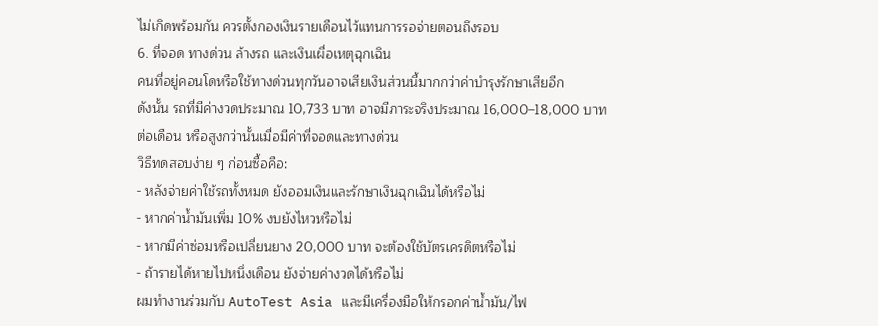ไม่เกิดพร้อมกัน ควรตั้งกองเงินรายเดือนไว้แทนการรอจ่ายตอนถึงรอบ
6. ที่จอด ทางด่วน ล้างรถ และเงินเผื่อเหตุฉุกเฉิน
คนที่อยู่คอนโดหรือใช้ทางด่วนทุกวันอาจเสียเงินส่วนนี้มากกว่าค่าบำรุงรักษาเสียอีก
ดังนั้น รถที่มีค่างวดประมาณ 10,733 บาท อาจมีภาระจริงประมาณ 16,000–18,000 บาทต่อเดือน หรือสูงกว่านั้นเมื่อมีค่าที่จอดและทางด่วน
วิธีทดสอบง่าย ๆ ก่อนซื้อคือ:
- หลังจ่ายค่าใช้รถทั้งหมด ยังออมเงินและรักษาเงินฉุกเฉินได้หรือไม่
- หากค่าน้ำมันเพิ่ม 10% งบยังไหวหรือไม่
- หากมีค่าซ่อมหรือเปลี่ยนยาง 20,000 บาท จะต้องใช้บัตรเครดิตหรือไม่
- ถ้ารายได้หายไปหนึ่งเดือน ยังจ่ายค่างวดได้หรือไม่
ผมทำงานร่วมกับ AutoTest Asia และมีเครื่องมือให้กรอกค่าน้ำมัน/ไฟ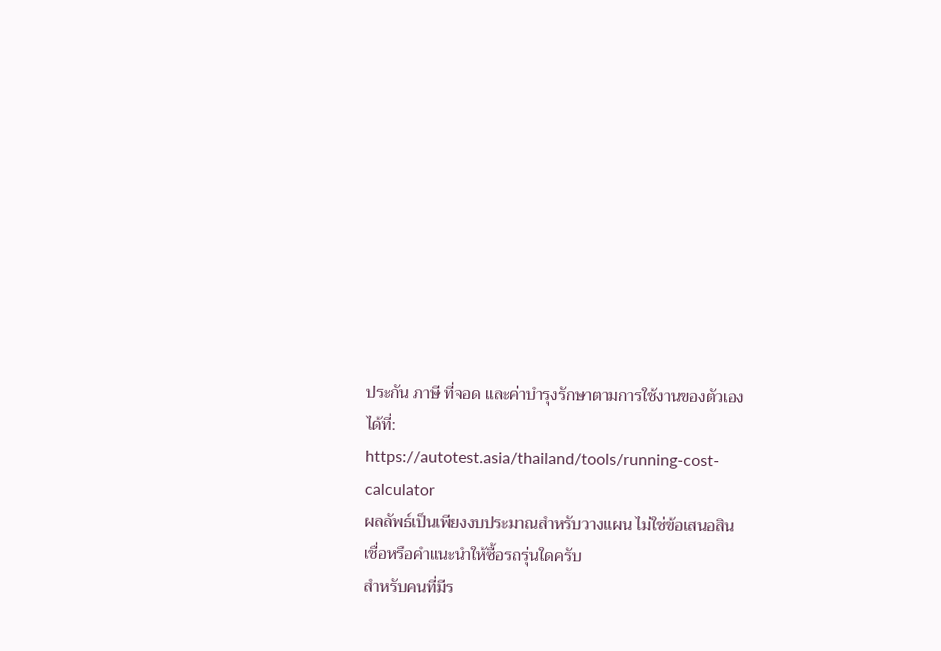ประกัน ภาษี ที่จอด และค่าบำรุงรักษาตามการใช้งานของตัวเองได้ที่:
https://autotest.asia/thailand/tools/running-cost-calculator
ผลลัพธ์เป็นเพียงงบประมาณสำหรับวางแผน ไม่ใช่ข้อเสนอสินเชื่อหรือคำแนะนำให้ซื้อรถรุ่นใดครับ
สำหรับคนที่มีร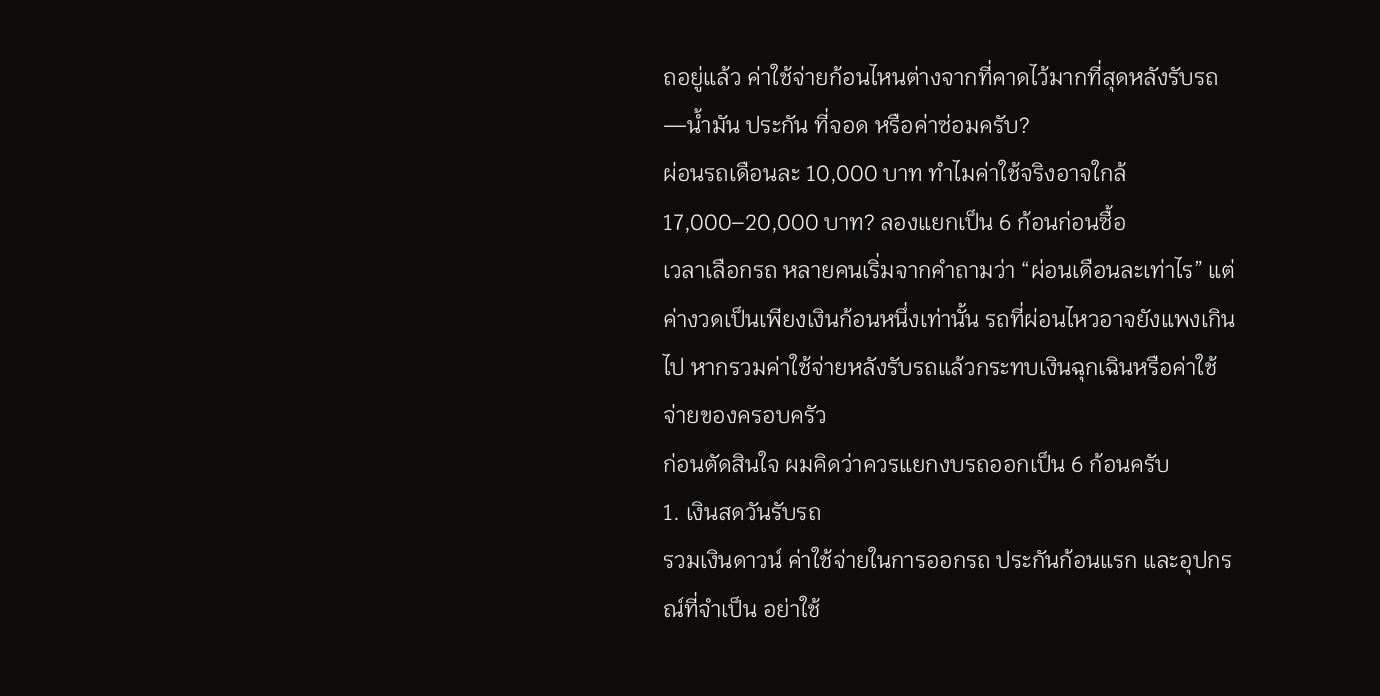ถอยู่แล้ว ค่าใช้จ่ายก้อนไหนต่างจากที่คาดไว้มากที่สุดหลังรับรถ—น้ำมัน ประกัน ที่จอด หรือค่าซ่อมครับ?
ผ่อนรถเดือนละ 10,000 บาท ทำไมค่าใช้จริงอาจใกล้ 17,000–20,000 บาท? ลองแยกเป็น 6 ก้อนก่อนซื้อ
เวลาเลือกรถ หลายคนเริ่มจากคำถามว่า “ผ่อนเดือนละเท่าไร” แต่ค่างวดเป็นเพียงเงินก้อนหนึ่งเท่านั้น รถที่ผ่อนไหวอาจยังแพงเกินไป หากรวมค่าใช้จ่ายหลังรับรถแล้วกระทบเงินฉุกเฉินหรือค่าใช้จ่ายของครอบครัว
ก่อนตัดสินใจ ผมคิดว่าควรแยกงบรถออกเป็น 6 ก้อนครับ
1. เงินสดวันรับรถ
รวมเงินดาวน์ ค่าใช้จ่ายในการออกรถ ประกันก้อนแรก และอุปกรณ์ที่จำเป็น อย่าใช้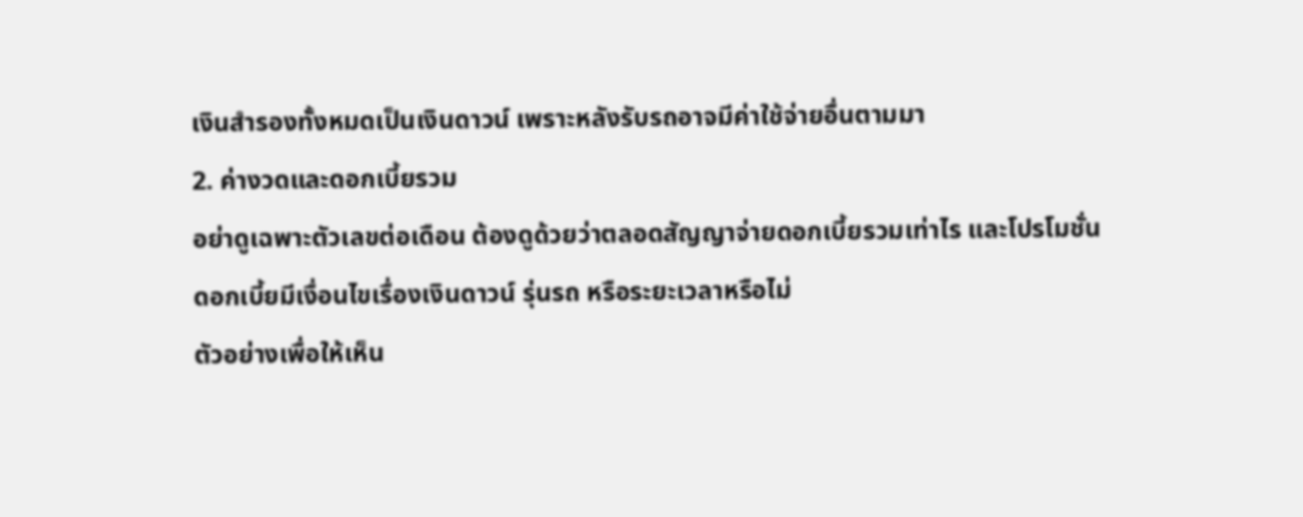เงินสำรองทั้งหมดเป็นเงินดาวน์ เพราะหลังรับรถอาจมีค่าใช้จ่ายอื่นตามมา
2. ค่างวดและดอกเบี้ยรวม
อย่าดูเฉพาะตัวเลขต่อเดือน ต้องดูด้วยว่าตลอดสัญญาจ่ายดอกเบี้ยรวมเท่าไร และโปรโมชั่นดอกเบี้ยมีเงื่อนไขเรื่องเงินดาวน์ รุ่นรถ หรือระยะเวลาหรือไม่
ตัวอย่างเพื่อให้เห็น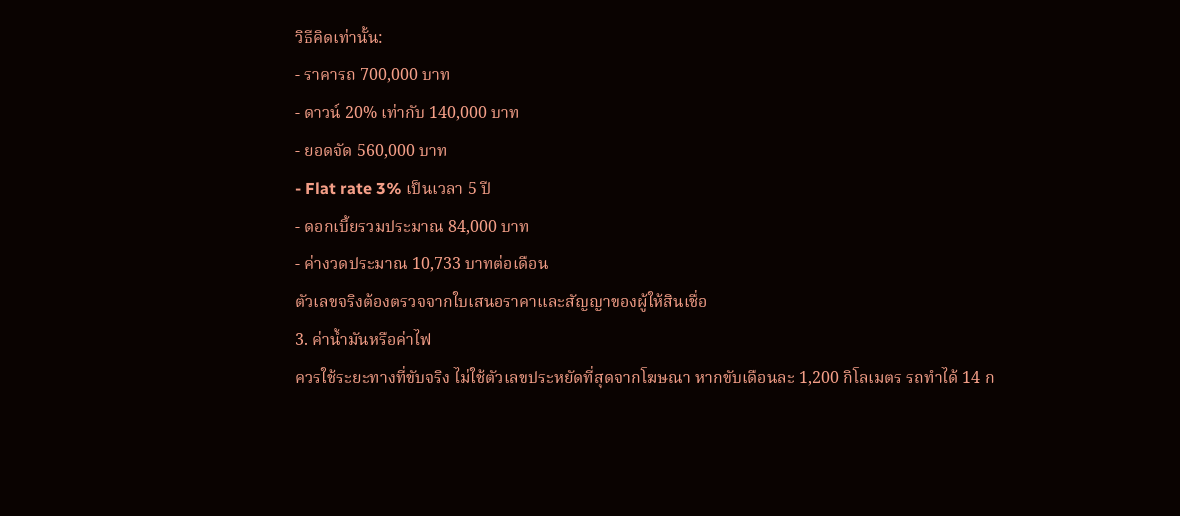วิธีคิดเท่านั้น:
- ราคารถ 700,000 บาท
- ดาวน์ 20% เท่ากับ 140,000 บาท
- ยอดจัด 560,000 บาท
- Flat rate 3% เป็นเวลา 5 ปี
- ดอกเบี้ยรวมประมาณ 84,000 บาท
- ค่างวดประมาณ 10,733 บาทต่อเดือน
ตัวเลขจริงต้องตรวจจากใบเสนอราคาและสัญญาของผู้ให้สินเชื่อ
3. ค่าน้ำมันหรือค่าไฟ
ควรใช้ระยะทางที่ขับจริง ไม่ใช้ตัวเลขประหยัดที่สุดจากโฆษณา หากขับเดือนละ 1,200 กิโลเมตร รถทำได้ 14 ก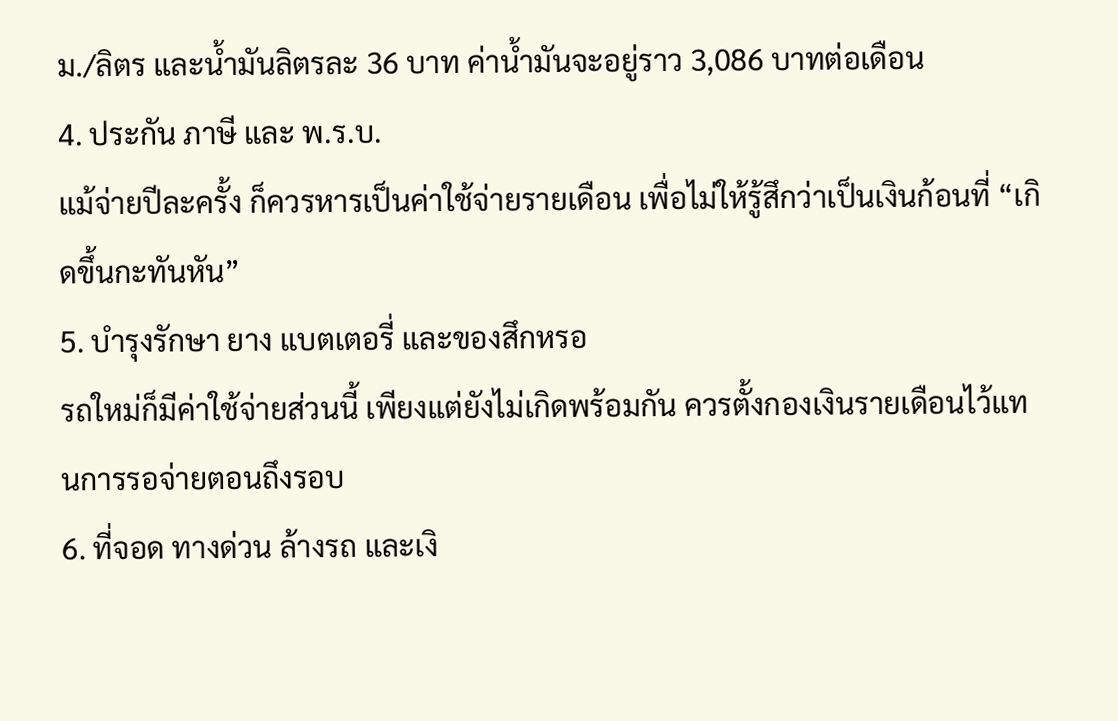ม./ลิตร และน้ำมันลิตรละ 36 บาท ค่าน้ำมันจะอยู่ราว 3,086 บาทต่อเดือน
4. ประกัน ภาษี และ พ.ร.บ.
แม้จ่ายปีละครั้ง ก็ควรหารเป็นค่าใช้จ่ายรายเดือน เพื่อไม่ให้รู้สึกว่าเป็นเงินก้อนที่ “เกิดขึ้นกะทันหัน”
5. บำรุงรักษา ยาง แบตเตอรี่ และของสึกหรอ
รถใหม่ก็มีค่าใช้จ่ายส่วนนี้ เพียงแต่ยังไม่เกิดพร้อมกัน ควรตั้งกองเงินรายเดือนไว้แทนการรอจ่ายตอนถึงรอบ
6. ที่จอด ทางด่วน ล้างรถ และเงิ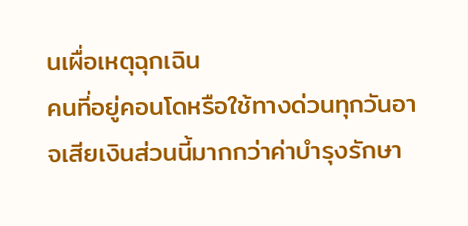นเผื่อเหตุฉุกเฉิน
คนที่อยู่คอนโดหรือใช้ทางด่วนทุกวันอาจเสียเงินส่วนนี้มากกว่าค่าบำรุงรักษา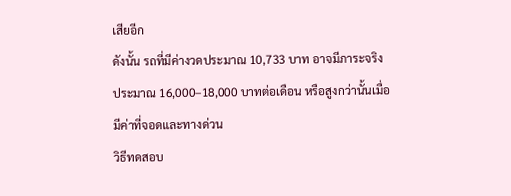เสียอีก
ดังนั้น รถที่มีค่างวดประมาณ 10,733 บาท อาจมีภาระจริงประมาณ 16,000–18,000 บาทต่อเดือน หรือสูงกว่านั้นเมื่อมีค่าที่จอดและทางด่วน
วิธีทดสอบ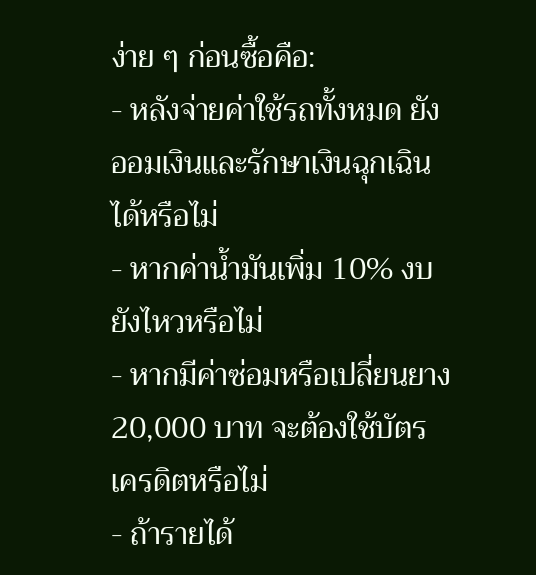ง่าย ๆ ก่อนซื้อคือ:
- หลังจ่ายค่าใช้รถทั้งหมด ยังออมเงินและรักษาเงินฉุกเฉินได้หรือไม่
- หากค่าน้ำมันเพิ่ม 10% งบยังไหวหรือไม่
- หากมีค่าซ่อมหรือเปลี่ยนยาง 20,000 บาท จะต้องใช้บัตรเครดิตหรือไม่
- ถ้ารายได้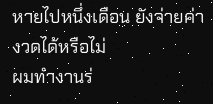หายไปหนึ่งเดือน ยังจ่ายค่างวดได้หรือไม่
ผมทำงานร่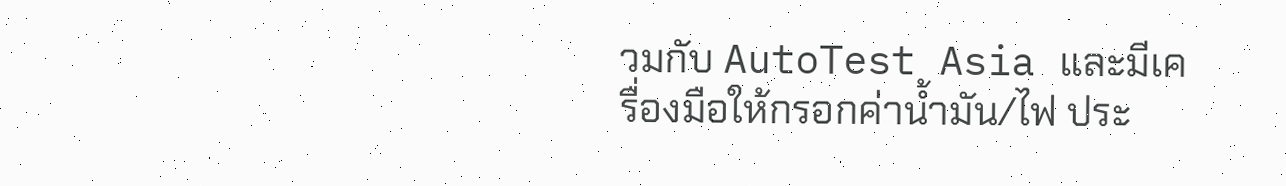วมกับ AutoTest Asia และมีเครื่องมือให้กรอกค่าน้ำมัน/ไฟ ประ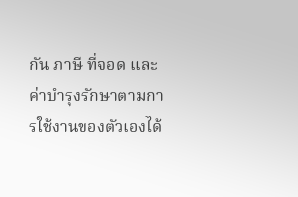กัน ภาษี ที่จอด และค่าบำรุงรักษาตามการใช้งานของตัวเองได้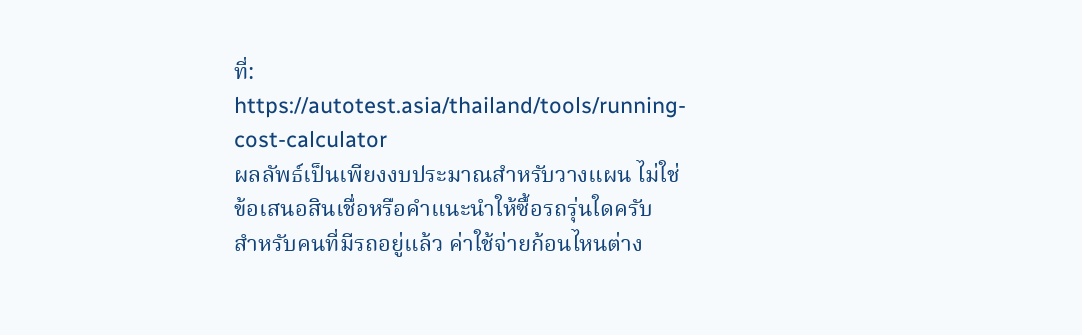ที่:
https://autotest.asia/thailand/tools/running-cost-calculator
ผลลัพธ์เป็นเพียงงบประมาณสำหรับวางแผน ไม่ใช่ข้อเสนอสินเชื่อหรือคำแนะนำให้ซื้อรถรุ่นใดครับ
สำหรับคนที่มีรถอยู่แล้ว ค่าใช้จ่ายก้อนไหนต่าง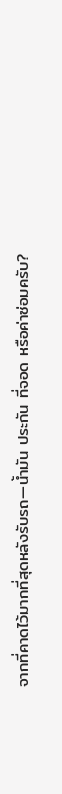จากที่คาดไว้มากที่สุดหลังรับรถ—น้ำมัน ประกัน ที่จอด หรือค่าซ่อมครับ?